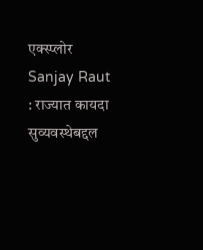एक्स्प्लोर
Sanjay Raut : राज्यात कायदा सुव्यवस्थेबद्दल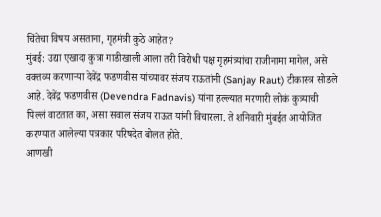चिंतेचा विषय असताना, गृहमंत्री कुठे आहेत?
मुंबई: उद्या एखादा कुत्रा गाडीखाली आला तरी विरोधी पक्ष गृहमंत्र्यांचा राजीनामा मागेल, असे वक्तव्य करणाऱ्या देवेंद्र फडणवीस यांच्यावर संजय राऊतांनी (Sanjay Raut) टीकास्त्र सोडले आहे. देवेंद्र फडणवीस (Devendra Fadnavis) यांना हल्ल्यात मरणारी लोकं कुत्र्याची पिल्लं वाटतात का, असा सवाल संजय राऊत यांनी विचारला. ते शनिवारी मुंबईत आयोजित करण्यात आलेल्या पत्रकार परिषदेत बोलत होते.
आणखी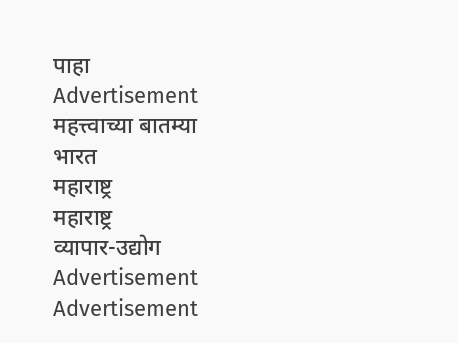पाहा
Advertisement
महत्त्वाच्या बातम्या
भारत
महाराष्ट्र
महाराष्ट्र
व्यापार-उद्योग
Advertisement
Advertisement